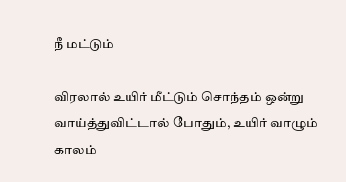நீ மட்டும்

விரலால் உயிர் மீட்டும் சொந்தம் ஒன்று வாய்த்துவிட்டால் போதும், உயிர் வாழும் காலம்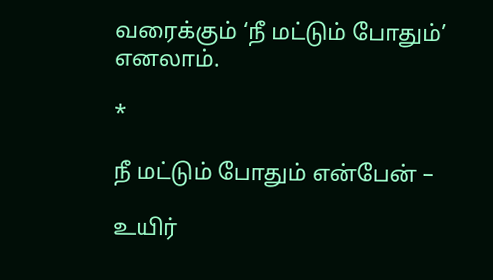வரைக்கும் ‘நீ மட்டும் போதும்’ எனலாம்.

*

நீ மட்டும் போதும் என்பேன் –

உயிர்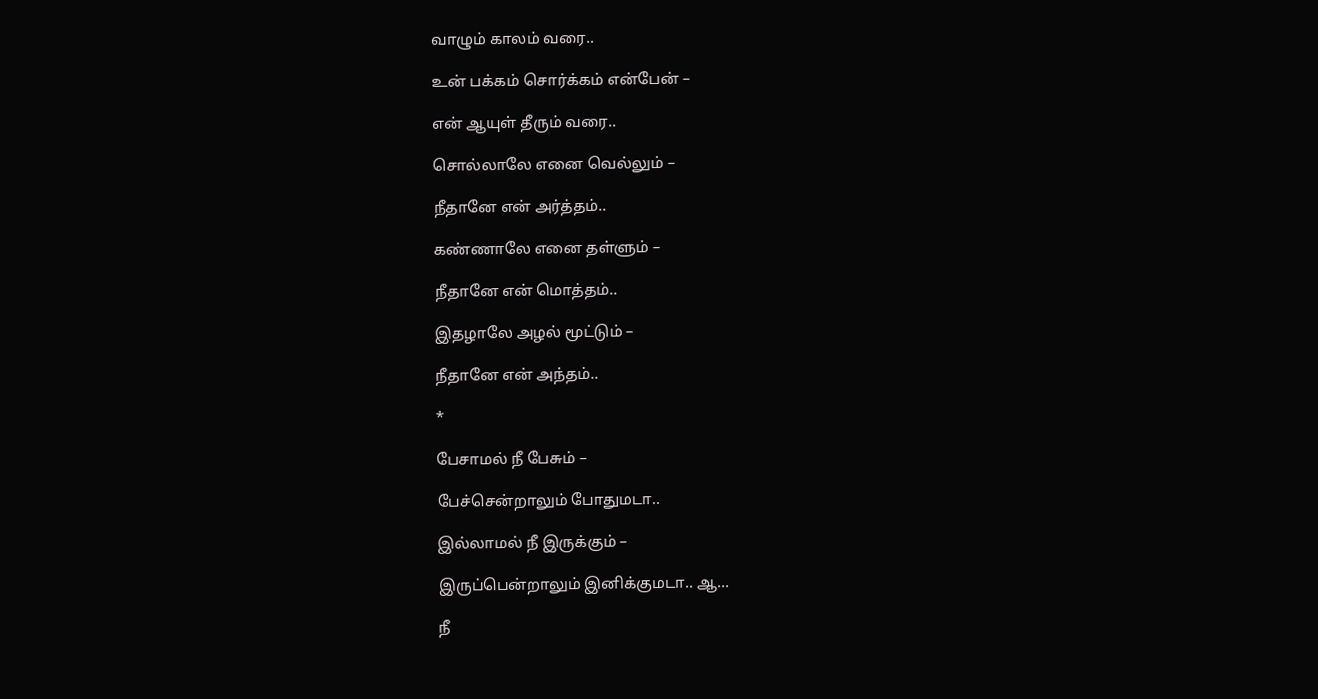வாழும் காலம் வரை..

உன் பக்கம் சொர்க்கம் என்பேன் –

என் ஆயுள் தீரும் வரை..

சொல்லாலே எனை வெல்லும் –

நீதானே என் அர்த்தம்..

கண்ணாலே எனை தள்ளும் –

நீதானே என் மொத்தம்..

இதழாலே அழல் மூட்டும் –

நீதானே என் அந்தம்..

*

பேசாமல் நீ பேசும் –

பேச்சென்றாலும் போதுமடா..

இல்லாமல் நீ இருக்கும் –

இருப்பென்றாலும் இனிக்குமடா.. ஆ…

நீ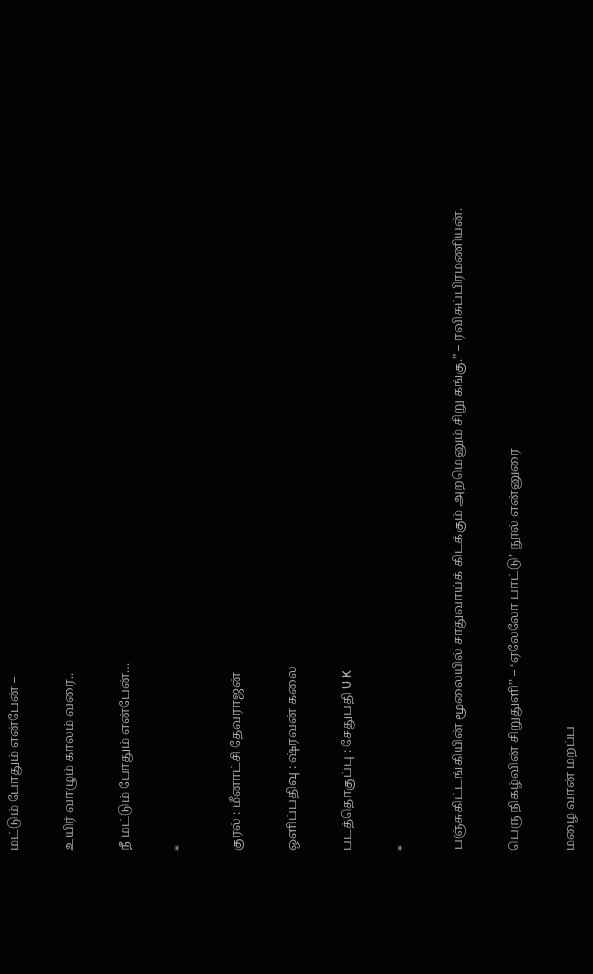மட்டும் போதும் என்பேன் –

உயிர் வாழும் காலம் வரை..

நீ மட்டும் போதும் என்பேன்…

*

குரல் : மீனாட்சி தேவராஜன்

ஒளிப்பதிவு : ஷ்ரவன் கலை

படத்தொகுப்பு : சேதுபதி U K

*

பஞ்சுகிட்டங்கியின் மூலையில் சாதுவாய்க் கிடக்கும் அறமெனும் சிறு கங்கு.” – ரவிசுப்பிரமணியன்.

பெரு நிகழ்வின் சிறுதுளி’’ – ‘ஏலேலோ பாட்டு’ நூல் என்னுரை

மழை வான் மறப்ப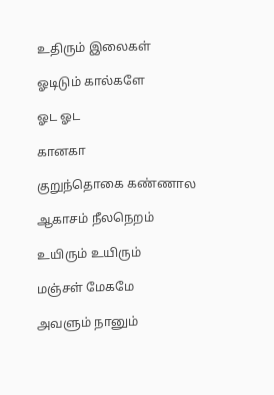உதிரும் இலைகள்

ஓடிடும் கால்களே

ஓட ஓட

கானகா

குறுந்தொகை கண்ணால

ஆகாசம் நீலநெறம்

உயிரும் உயிரும்

மஞ்சள் மேகமே

அவளும் நானும்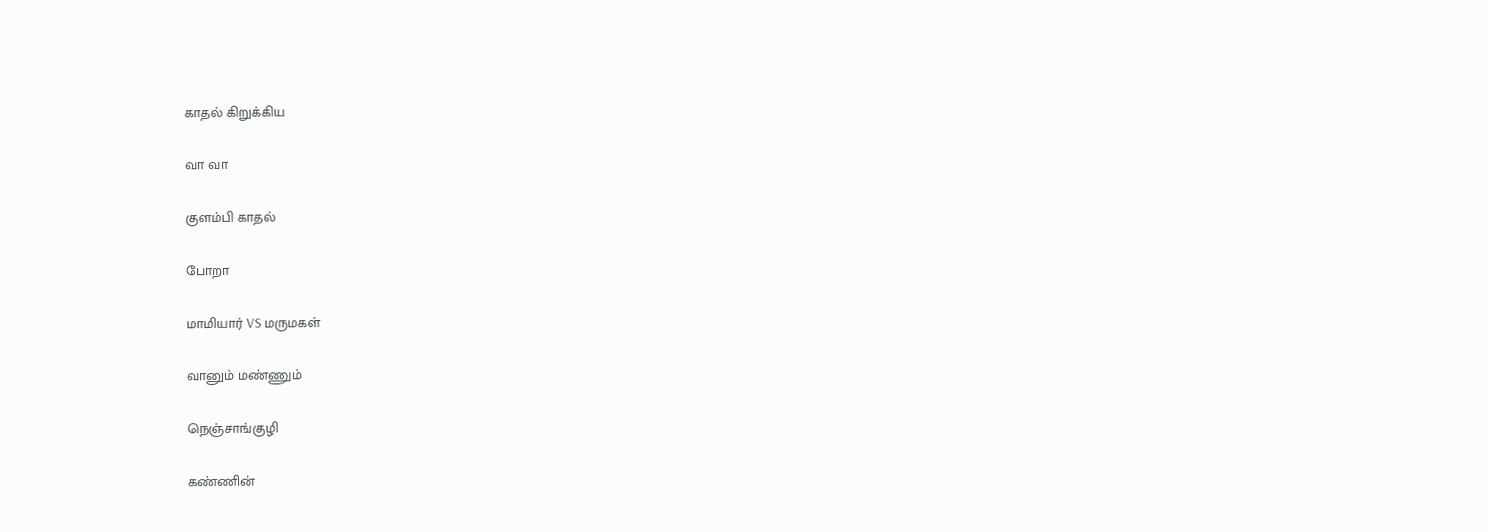காதல் கிறுக்கிய

வா வா

குளம்பி காதல்

போறா

மாமியார் VS மருமகள்

வானும் மண்ணும்

நெஞ்சாங்குழி

கண்ணின்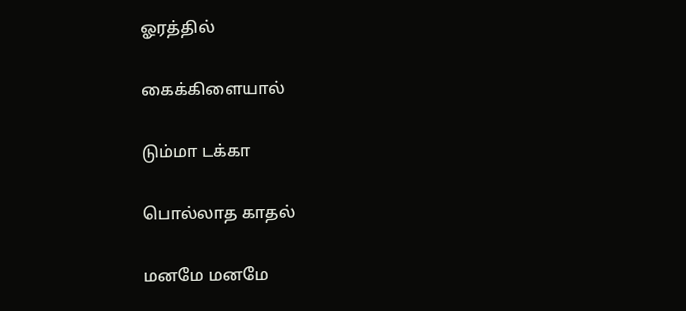ஓரத்தில்

கைக்கிளையால்

டும்மா டக்கா

பொல்லாத காதல்

மனமே மனமே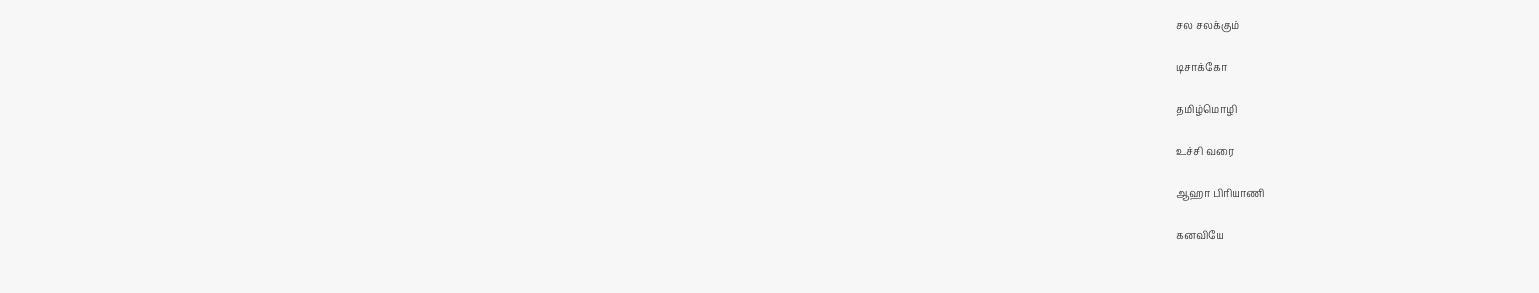சல சலக்கும்

டிசாக்கோ

தமிழ்மொழி

உச்சி வரை

ஆஹா பிரியாணி

கனவியே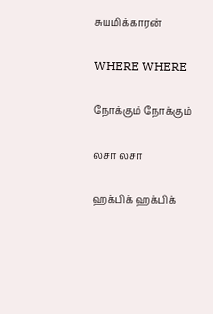சுயமிக்காரன்

WHERE WHERE

நோக்கும் நோக்கும்

லசா லசா

ஹக்பிக் ஹக்பிக்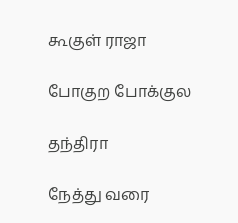கூகுள் ராஜா

போகுற போக்குல

தந்திரா

நேத்து வரை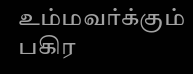உம்மவர்க்கும் பகிர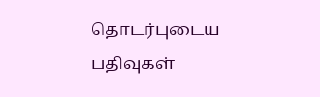தொடர்புடைய பதிவுகள்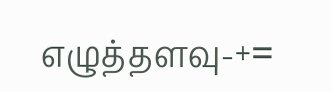எழுத்தளவு-+=